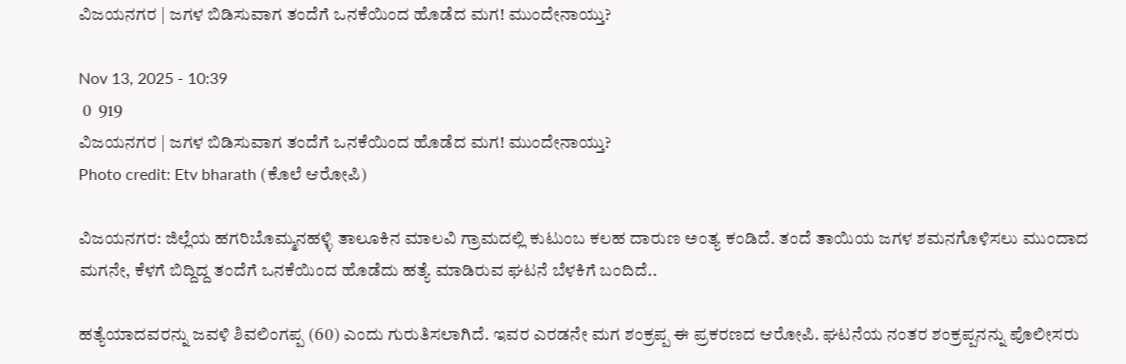ವಿಜಯನಗರ | ಜಗಳ ಬಿಡಿಸುವಾಗ ತಂದೆಗೆ ಒನಕೆಯಿಂದ ಹೊಡೆದ ಮಗ! ಮುಂದೇನಾಯ್ತು?

Nov 13, 2025 - 10:39
 0  919
ವಿಜಯನಗರ | ಜಗಳ ಬಿಡಿಸುವಾಗ ತಂದೆಗೆ ಒನಕೆಯಿಂದ ಹೊಡೆದ ಮಗ! ಮುಂದೇನಾಯ್ತು?
Photo credit: Etv bharath (ಕೊಲೆ ಆರೋಪಿ)

ವಿಜಯನಗರ: ಜಿಲ್ಲೆಯ ಹಗರಿಬೊಮ್ಮನಹಳ್ಳಿ ತಾಲೂಕಿನ ಮಾಲವಿ ಗ್ರಾಮದಲ್ಲಿ ಕುಟುಂಬ ಕಲಹ ದಾರುಣ ಅಂತ್ಯ ಕಂಡಿದೆ. ತಂದೆ ತಾಯಿಯ ಜಗಳ ಶಮನಗೊಳಿಸಲು ಮುಂದಾದ ಮಗನೇ, ಕೆಳಗೆ ಬಿದ್ದಿದ್ದ ತಂದೆಗೆ ಒನಕೆಯಿಂದ ಹೊಡೆದು ಹತ್ಯೆ ಮಾಡಿರುವ ಘಟನೆ ಬೆಳಕಿಗೆ ಬಂದಿದೆ..

ಹತ್ಯೆಯಾದವರನ್ನು ಜವಳಿ ಶಿವಲಿಂಗಪ್ಪ (60) ಎಂದು ಗುರುತಿಸಲಾಗಿದೆ. ಇವರ ಎರಡನೇ ಮಗ ಶಂಕ್ರಪ್ಪ ಈ ಪ್ರಕರಣದ ಆರೋಪಿ. ಘಟನೆಯ ನಂತರ ಶಂಕ್ರಪ್ಪನನ್ನು ಪೊಲೀಸರು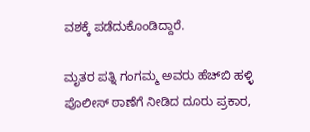ವಶಕ್ಕೆ ಪಡೆದುಕೊಂಡಿದ್ದಾರೆ.

ಮೃತರ ಪತ್ನಿ ಗಂಗಮ್ಮ ಅವರು ಹೆಚ್‌ಬಿ ಹಳ್ಳಿ ಪೊಲೀಸ್ ಠಾಣೆಗೆ ನೀಡಿದ ದೂರು ಪ್ರಕಾರ,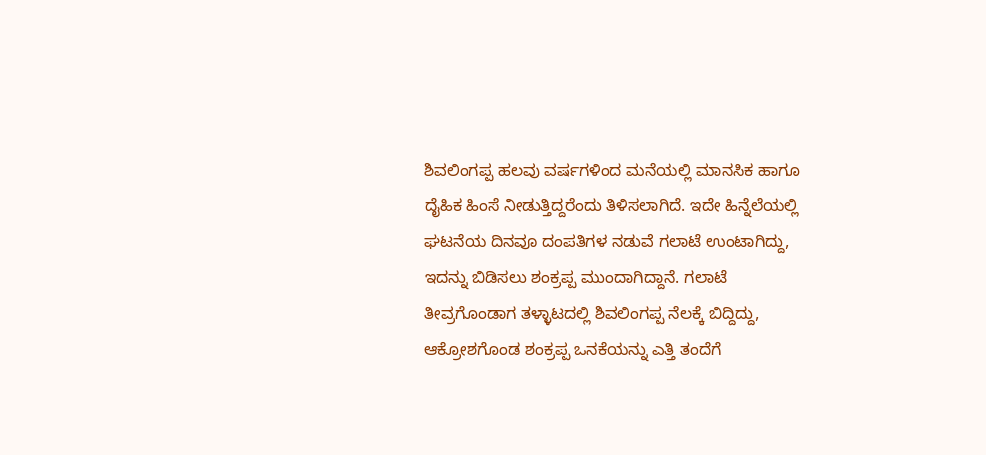ಶಿವಲಿಂಗಪ್ಪ ಹಲವು ವರ್ಷಗಳಿಂದ ಮನೆಯಲ್ಲಿ ಮಾನಸಿಕ ಹಾಗೂ ದೈಹಿಕ ಹಿಂಸೆ ನೀಡುತ್ತಿದ್ದರೆಂದು ತಿಳಿಸಲಾಗಿದೆ. ಇದೇ ಹಿನ್ನೆಲೆಯಲ್ಲಿ ಘಟನೆಯ ದಿನವೂ ದಂಪತಿಗಳ ನಡುವೆ ಗಲಾಟೆ ಉಂಟಾಗಿದ್ದು, ಇದನ್ನು ಬಿಡಿಸಲು ಶಂಕ್ರಪ್ಪ ಮುಂದಾಗಿದ್ದಾನೆ. ಗಲಾಟೆ ತೀವ್ರಗೊಂಡಾಗ ತಳ್ಳಾಟದಲ್ಲಿ ಶಿವಲಿಂಗಪ್ಪ ನೆಲಕ್ಕೆ ಬಿದ್ದಿದ್ದು, ಆಕ್ರೋಶಗೊಂಡ ಶಂಕ್ರಪ್ಪ ಒನಕೆಯನ್ನು ಎತ್ತಿ ತಂದೆಗೆ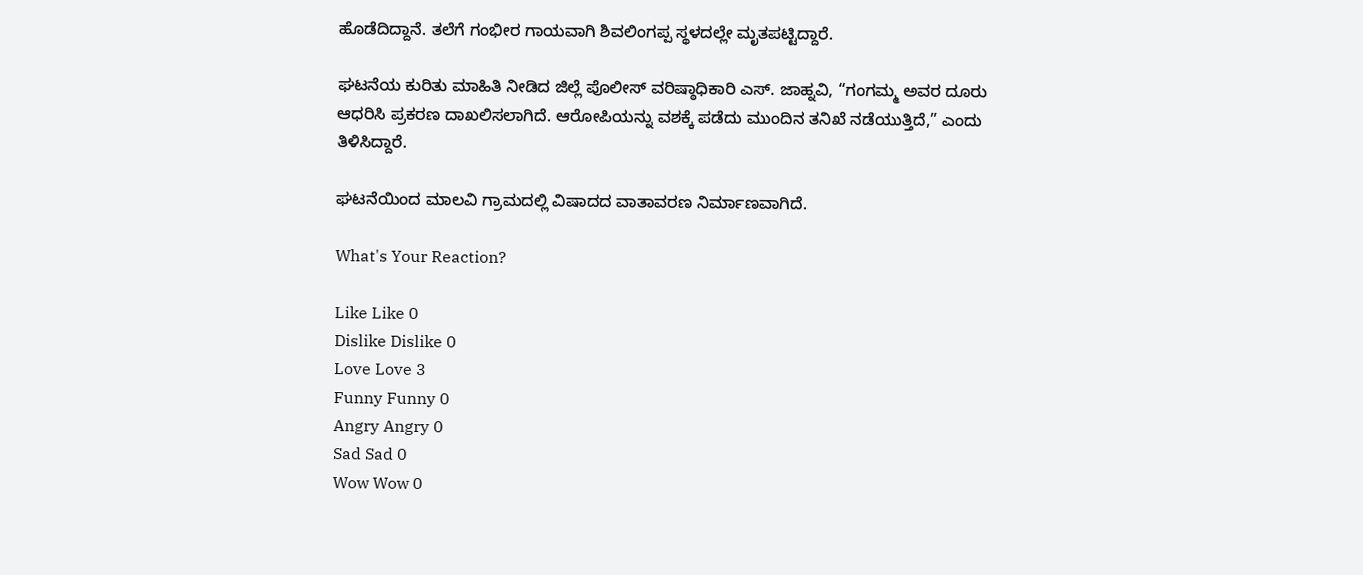ಹೊಡೆದಿದ್ದಾನೆ. ತಲೆಗೆ ಗಂಭೀರ ಗಾಯವಾಗಿ ಶಿವಲಿಂಗಪ್ಪ ಸ್ಥಳದಲ್ಲೇ ಮೃತಪಟ್ಟಿದ್ದಾರೆ.

ಘಟನೆಯ ಕುರಿತು ಮಾಹಿತಿ ನೀಡಿದ ಜಿಲ್ಲೆ ಪೊಲೀಸ್ ವರಿಷ್ಠಾಧಿಕಾರಿ ಎಸ್. ಜಾಹ್ನವಿ, “ಗಂಗಮ್ಮ ಅವರ ದೂರು ಆಧರಿಸಿ ಪ್ರಕರಣ ದಾಖಲಿಸಲಾಗಿದೆ. ಆರೋಪಿಯನ್ನು ವಶಕ್ಕೆ ಪಡೆದು ಮುಂದಿನ ತನಿಖೆ ನಡೆಯುತ್ತಿದೆ,” ಎಂದು ತಿಳಿಸಿದ್ದಾರೆ.

ಘಟನೆಯಿಂದ ಮಾಲವಿ ಗ್ರಾಮದಲ್ಲಿ ವಿಷಾದದ ವಾತಾವರಣ ನಿರ್ಮಾಣವಾಗಿದೆ.

What's Your Reaction?

Like Like 0
Dislike Dislike 0
Love Love 3
Funny Funny 0
Angry Angry 0
Sad Sad 0
Wow Wow 0